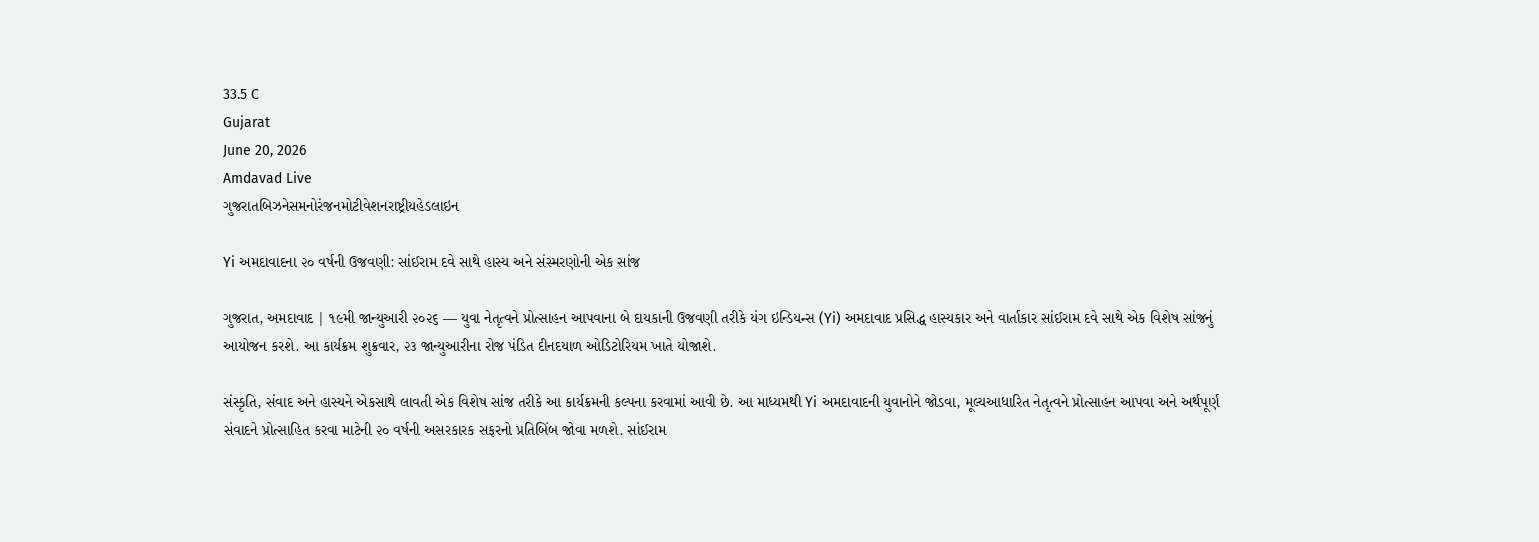33.5 C
Gujarat
June 20, 2026
Amdavad Live
ગુજરાતબિઝનેસમનોરંજનમોટીવેશનરાષ્ટ્રીયહેડલાઇન

Yi અમદાવાદના ૨૦ વર્ષની ઉજવણી: સાંઈરામ દવે સાથે હાસ્ય અને સંસ્મરણોની એક સાંજ

ગુજરાત, અમદાવાદ | ૧૯મી જાન્યુઆરી ૨૦૨૬ — યુવા નેતૃત્વને પ્રોત્સાહન આપવાના બે દાયકાની ઉજવણી તરીકે યંગ ઇન્ડિયન્સ (Yi) અમદાવાદ પ્રસિદ્ધ હાસ્યકાર અને વાર્તાકાર સાંઈરામ દવે સાથે એક વિશેષ સાંજનું આયોજન કરશે. આ કાર્યક્રમ શુક્રવાર, ૨૩ જાન્યુઆરીના રોજ પંડિત દીનદયાળ ઓડિટોરિયમ ખાતે યોજાશે.

સંસ્કૃતિ, સંવાદ અને હાસ્યને એકસાથે લાવતી એક વિશેષ સાંજ તરીકે આ કાર્યક્રમની કલ્પના કરવામાં આવી છે. આ માધ્યમથી Yi અમદાવાદની યુવાનોને જોડવા, મૂલ્યઆધારિત નેતૃત્વને પ્રોત્સાહન આપવા અને અર્થપૂર્ણ સંવાદને પ્રોત્સાહિત કરવા માટેની ૨૦ વર્ષની અસરકારક સફરનો પ્રતિબિંબ જોવા મળશે. સાંઈરામ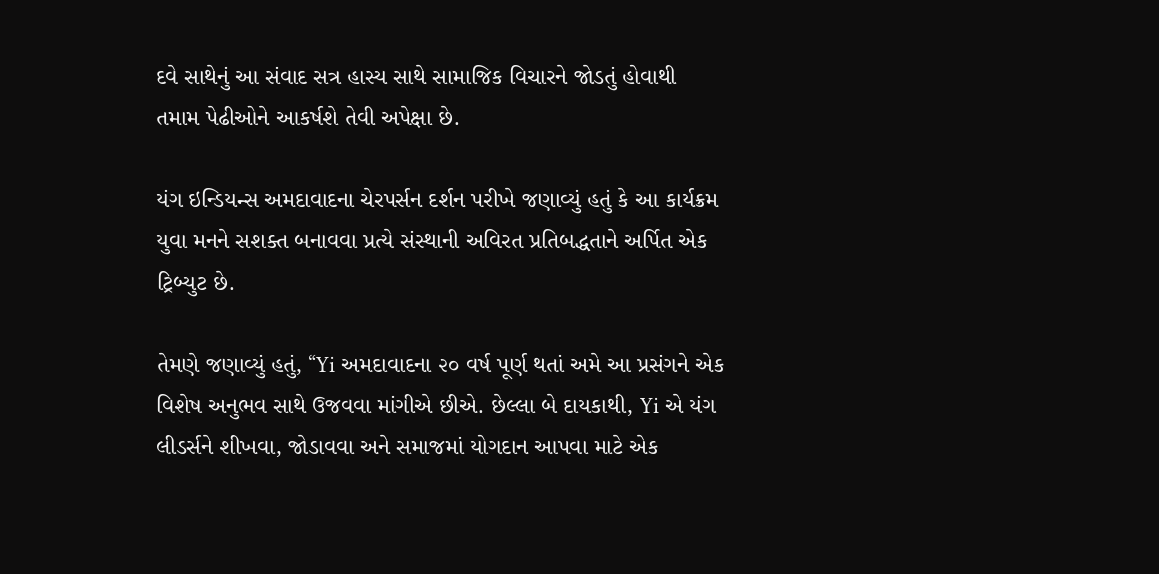દવે સાથેનું આ સંવાદ સત્ર હાસ્ય સાથે સામાજિક વિચારને જોડતું હોવાથી તમામ પેઢીઓને આકર્ષશે તેવી અપેક્ષા છે.

યંગ ઇન્ડિયન્સ અમદાવાદના ચેરપર્સન દર્શન પરીખે જણાવ્યું હતું કે આ કાર્યક્રમ યુવા મનને સશક્ત બનાવવા પ્રત્યે સંસ્થાની અવિરત પ્રતિબદ્ધતાને અર્પિત એક ટ્રિબ્યુટ છે.

તેમણે જણાવ્યું હતું, “Yi અમદાવાદના ૨૦ વર્ષ પૂર્ણ થતાં અમે આ પ્રસંગને એક વિશેષ અનુભવ સાથે ઉજવવા માંગીએ છીએ. છેલ્લા બે દાયકાથી, Yi એ યંગ લીડર્સને શીખવા, જોડાવવા અને સમાજમાં યોગદાન આપવા માટે એક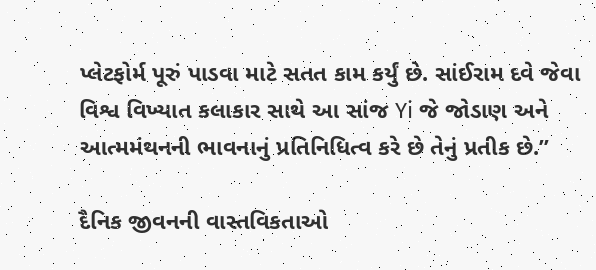પ્લેટફોર્મ પૂરું પાડવા માટે સતત કામ કર્યું છે. સાંઈરામ દવે જેવા વિશ્વ વિખ્યાત કલાકાર સાથે આ સાંજ Yi જે જોડાણ અને આત્મમંથનની ભાવનાનું પ્રતિનિધિત્વ કરે છે તેનું પ્રતીક છે.”

દૈનિક જીવનની વાસ્તવિકતાઓ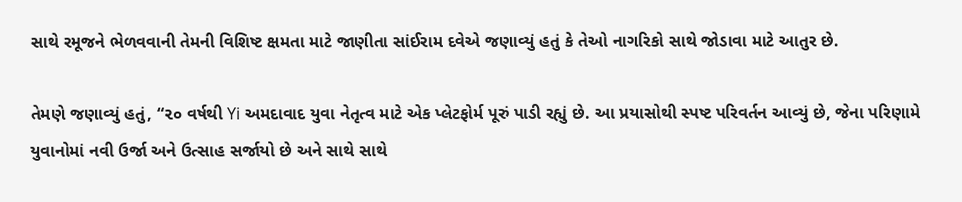સાથે રમૂજને ભેળવવાની તેમની વિશિષ્ટ ક્ષમતા માટે જાણીતા સાંઈરામ દવેએ જણાવ્યું હતું કે તેઓ નાગરિકો સાથે જોડાવા માટે આતુર છે.

તેમણે જણાવ્યું હતું, “૨૦ વર્ષથી Yi અમદાવાદ યુવા નેતૃત્વ માટે એક પ્લેટફોર્મ પૂરું પાડી રહ્યું છે. આ પ્રયાસોથી સ્પષ્ટ પરિવર્તન આવ્યું છે, જેના પરિણામે યુવાનોમાં નવી ઉર્જા અને ઉત્સાહ સર્જાયો છે અને સાથે સાથે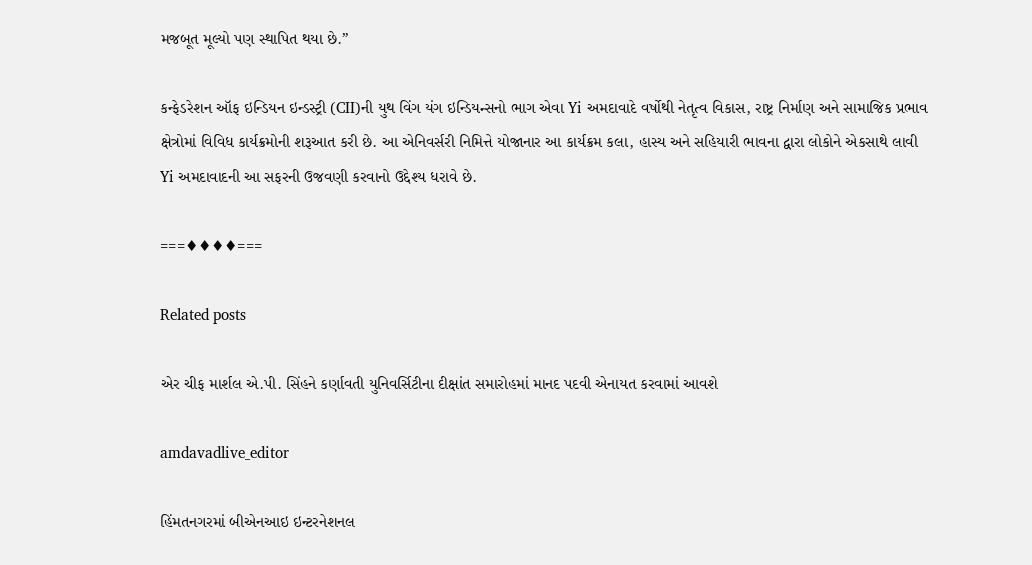મજબૂત મૂલ્યો પણ સ્થાપિત થયા છે.”

કન્ફેડરેશન ઑફ ઇન્ડિયન ઇન્ડસ્ટ્રી (CII)ની યુથ વિંગ યંગ ઇન્ડિયન્સનો ભાગ એવા Yi અમદાવાદે વર્ષોથી નેતૃત્વ વિકાસ, રાષ્ટ્ર નિર્માણ અને સામાજિક પ્રભાવ ક્ષેત્રોમાં વિવિધ કાર્યક્રમોની શરૂઆત કરી છે. આ એનિવર્સરી નિમિત્તે યોજાનાર આ કાર્યક્રમ કલા, હાસ્ય અને સહિયારી ભાવના દ્વારા લોકોને એકસાથે લાવી Yi અમદાવાદની આ સફરની ઉજવણી કરવાનો ઉદ્દેશ્ય ધરાવે છે.

===♦♦♦♦===

Related posts

એર ચીફ માર્શલ એ.પી. સિંહને કર્ણાવતી યુનિવર્સિટીના દીક્ષાંત સમારોહમાં માનદ પદવી એનાયત કરવામાં આવશે

amdavadlive_editor

હિંમતનગરમાં બીએનઆઇ ઇન્ટરનેશનલ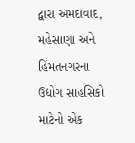દ્વારા અમદાવાદ, મહેસાણા અને હિંમતનગરના ઉદ્યોગ સાહસિકો માટેનો એક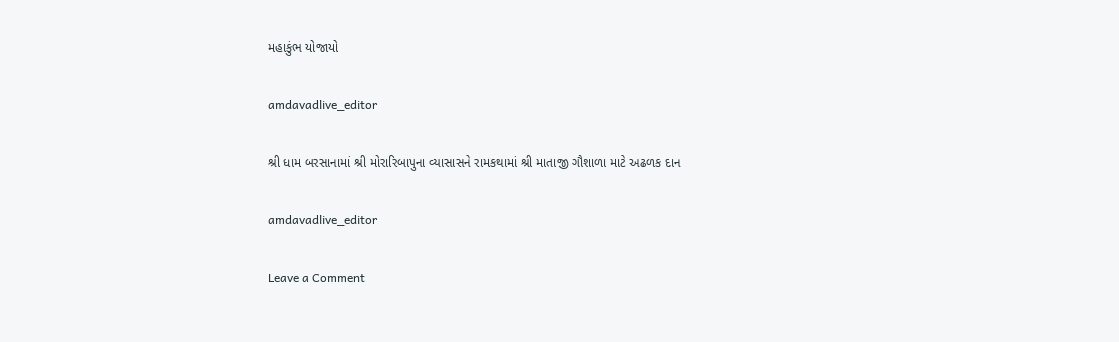મહાકુંભ યોજાયો

amdavadlive_editor

શ્રી ધામ બરસાનામાં શ્રી મોરારિબાપુના વ્યાસાસને રામકથામાં શ્રી માતાજી ગૌશાળા માટે અઢળક દાન

amdavadlive_editor

Leave a Comment